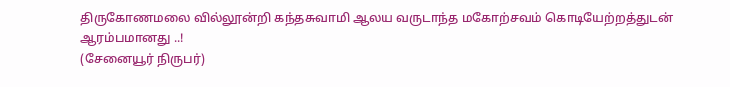திருகோணமலை வில்லூன்றி கந்தசுவாமி ஆலய வருடாந்த மகோற்சவம் கொடியேற்றத்துடன் ஆரம்பமானது ..!
(சேனையூர் நிருபர்)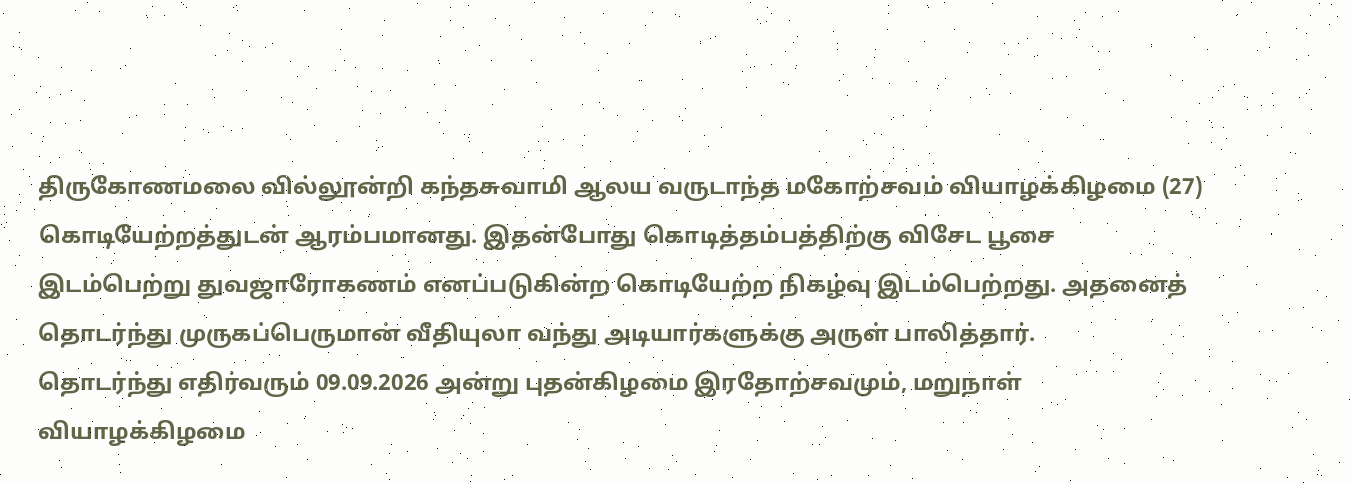திருகோணமலை வில்லூன்றி கந்தசுவாமி ஆலய வருடாந்த மகோற்சவம் வியாழக்கிழமை (27) கொடியேற்றத்துடன் ஆரம்பமானது. இதன்போது கொடித்தம்பத்திற்கு விசேட பூசை இடம்பெற்று துவஜாரோகணம் எனப்படுகின்ற கொடியேற்ற நிகழ்வு இடம்பெற்றது. அதனைத் தொடர்ந்து முருகப்பெருமான் வீதியுலா வந்து அடியார்களுக்கு அருள் பாலித்தார்.
தொடர்ந்து எதிர்வரும் 09.09.2026 அன்று புதன்கிழமை இரதோற்சவமும், மறுநாள் வியாழக்கிழமை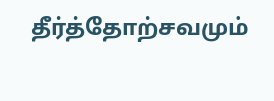தீர்த்தோற்சவமும்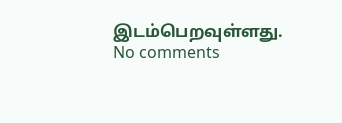இடம்பெறவுள்ளது.
No comments